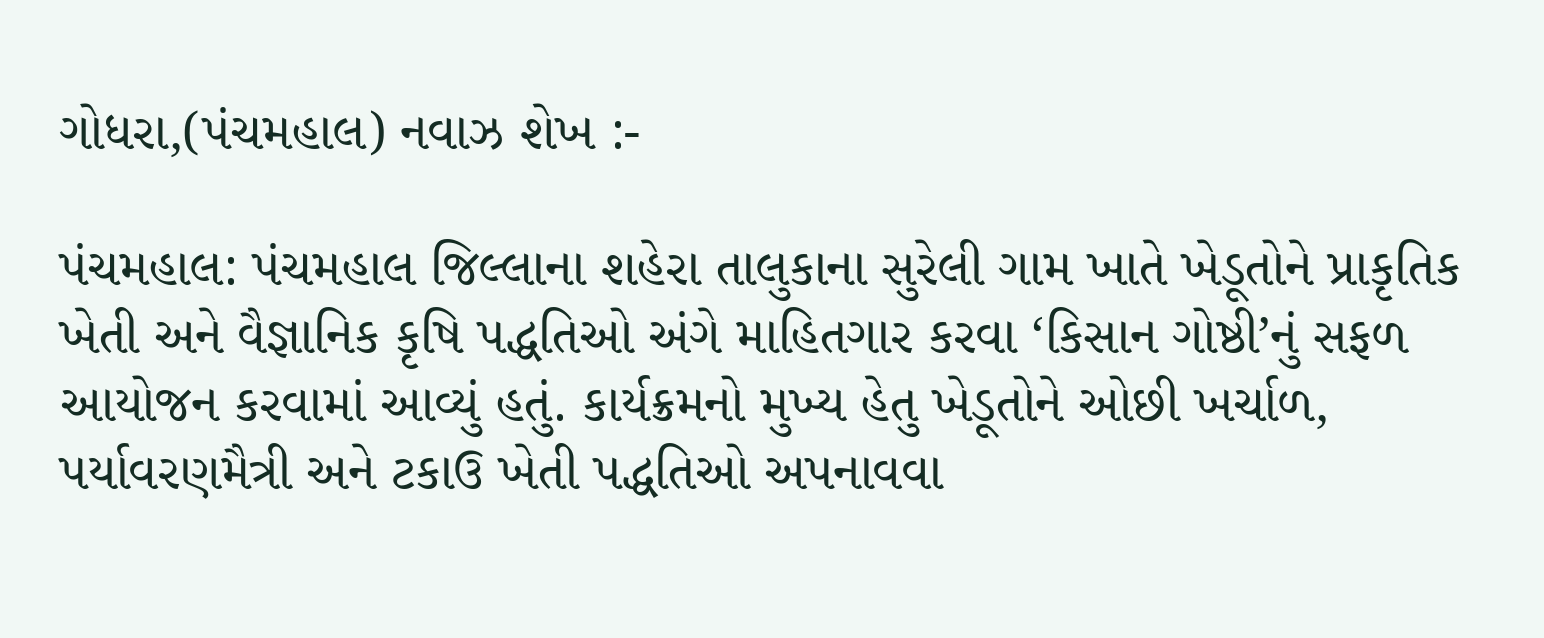ગોધરા,(પંચમહાલ) નવાઝ શેખ :-

પંચમહાલ: પંચમહાલ જિલ્લાના શહેરા તાલુકાના સુરેલી ગામ ખાતે ખેડૂતોને પ્રાકૃતિક ખેતી અને વૈજ્ઞાનિક કૃષિ પદ્ધતિઓ અંગે માહિતગાર કરવા ‘કિસાન ગોષ્ઠી’નું સફળ આયોજન કરવામાં આવ્યું હતું. કાર્યક્રમનો મુખ્ય હેતુ ખેડૂતોને ઓછી ખર્ચાળ, પર્યાવરણમૈત્રી અને ટકાઉ ખેતી પદ્ધતિઓ અપનાવવા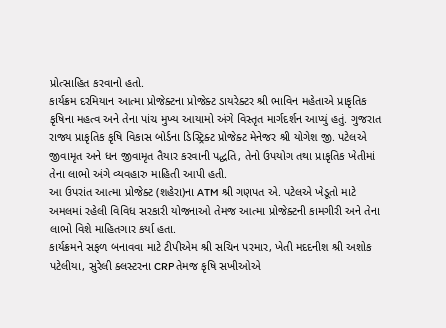પ્રોત્સાહિત કરવાનો હતો.
કાર્યક્રમ દરમિયાન આત્મા પ્રોજેક્ટના પ્રોજેક્ટ ડાયરેક્ટર શ્રી ભાવિન મહેતાએ પ્રાકૃતિક કૃષિના મહત્વ અને તેના પાંચ મુખ્ય આયામો અંગે વિસ્તૃત માર્ગદર્શન આપ્યું હતું. ગુજરાત રાજ્ય પ્રાકૃતિક કૃષિ વિકાસ બોર્ડના ડિસ્ટ્રિક્ટ પ્રોજેક્ટ મેનેજર શ્રી યોગેશ જી. પટેલએ જીવામૃત અને ધન જીવામૃત તૈયાર કરવાની પદ્ધતિ, તેનો ઉપયોગ તથા પ્રાકૃતિક ખેતીમાં તેના લાભો અંગે વ્યવહારુ માહિતી આપી હતી.
આ ઉપરાંત આત્મા પ્રોજેક્ટ (શહેરા)ના ATM શ્રી ગણપત એ. પટેલએ ખેડૂતો માટે અમલમાં રહેલી વિવિધ સરકારી યોજનાઓ તેમજ આત્મા પ્રોજેક્ટની કામગીરી અને તેના લાભો વિશે માહિતગાર કર્યા હતા.
કાર્યક્રમને સફળ બનાવવા માટે ટીપીએમ શ્રી સચિન પરમાર, ખેતી મદદનીશ શ્રી અશોક પટેલીયા, સુરેલી ક્લસ્ટરના CRP તેમજ કૃષિ સખીઓએ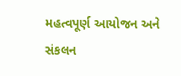મહત્વપૂર્ણ આયોજન અને સંકલન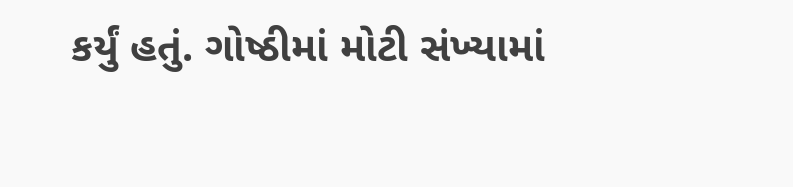કર્યું હતું. ગોષ્ઠીમાં મોટી સંખ્યામાં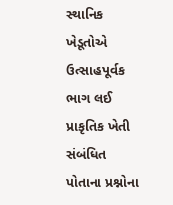સ્થાનિક ખેડૂતોએ ઉત્સાહપૂર્વક ભાગ લઈ પ્રાકૃતિક ખેતી સંબંધિત પોતાના પ્રશ્નોના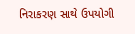નિરાકરણ સાથે ઉપયોગી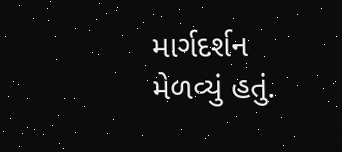માર્ગદર્શન મેળવ્યું હતું.